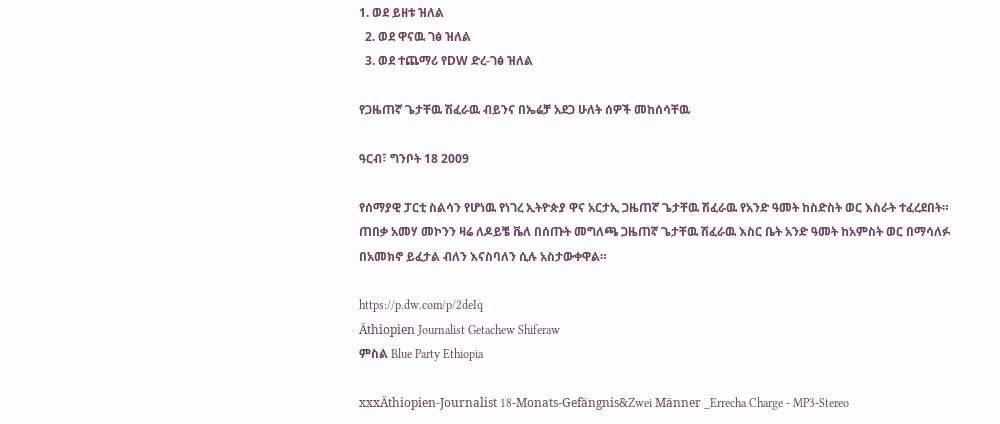1. ወደ ይዘቱ ዝለል
  2. ወደ ዋናዉ ገፅ ዝለል
  3. ወደ ተጨማሪ የDW ድረ-ገፅ ዝለል

የጋዜጠኛ ጌታቸዉ ሽፈራዉ ብይንና በኤሬቻ አደጋ ሁለት ሰዎች መከሰሳቸዉ

ዓርብ፣ ግንቦት 18 2009

የሰማያዊ ፓርቲ ስልሳን የሆነዉ የነገረ ኢትዮጵያ ዋና አርታኢ ጋዜጠኛ ጌታቸዉ ሽፈራዉ የአንድ ዓመት ከስድስት ወር እስራት ተፈረደበት። ጠበቃ አመሃ መኮንን ዛሬ ለዶይቼ ቬለ በሰጡት መግለጫ ጋዜጠኛ ጌታቸዉ ሽፈራዉ እስር ቤት አንድ ዓመት ከአምስት ወር በማሳለፉ በአመክኖ ይፈታል ብለን እናስባለን ሲሉ አስታውቀዋል።

https://p.dw.com/p/2deIq
Äthiopien Journalist Getachew Shiferaw
ምስል Blue Party Ethiopia

xxxÄthiopien-Journalist 18-Monats-Gefängnis&Zwei Männer _Errecha Charge - MP3-Stereo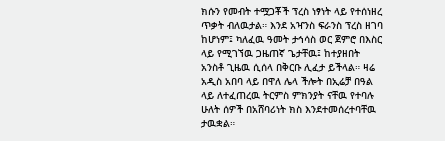ክሱን የመብት ተሟጋቾች ፕረስ ነፃነት ላይ የተሰነዘረ ጥቃት ብለዉታል። እንደ አዣንስ ፍራንስ ፕረስ ዘገባ ከሆነም፤ ካለፈዉ ዓመት ታኅሳስ ወር ጀምሮ በእስር ላይ የሚገኘዉ ጋዜጠኛ ጌታቸዉ፤ ከተያዘበት አንስቶ ጊዜዉ ሲሰላ በቅርቡ ሊፈታ ይችላል። ዛሬ አዲስ አበባ ላይ በዋለ ሌላ ችሎት በኢሬቻ በዓል ላይ ለተፈጠረዉ ትርምስ ምክንያት ናቸዉ የተባሉ ሁለት ሰዎች በአሸባሪነት ክስ እንደተመሰረተባቸዉ ታዉቋል።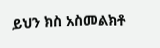ይህን ክስ አስመልክቶ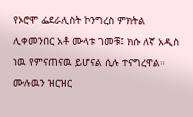የኦሮሞ ፌደራሊስት ኮንግረስ ምክትል ሊቀመንበር አቶ ሙላቱ ገመቹ፤ ክሱ ለኛ አዲስ ነዉ የምናጠናዉ ይሆናል ሲሉ ተናግረዋል። ሙሉዉን ዝርዝር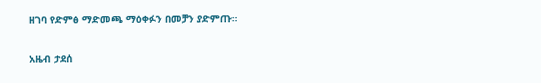ዘገባ የድምፅ ማድመጫ ማዕቀፉን በመቻን ያድምጡ።

አዜብ ታደሰ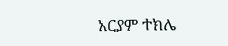አርያም ተክሌ